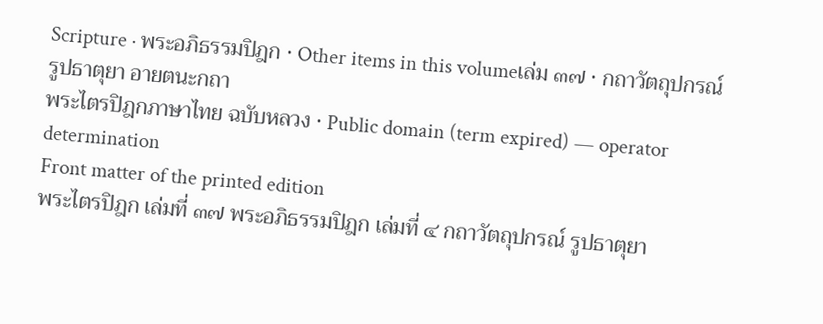Scripture · พระอภิธรรมปิฎก · Other items in this volumeเล่ม ๓๗ · กถาวัตถุปกรณ์
รูปธาตุยา อายตนะกถา
พระไตรปิฎกภาษาไทย ฉบับหลวง · Public domain (term expired) — operator determination
Front matter of the printed edition
พระไตรปิฎก เล่มที่ ๓๗ พระอภิธรรมปิฎก เล่มที่ ๔ กถาวัตถุปกรณ์ รูปธาตุยา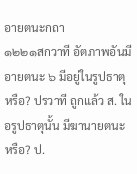อายตนะกถา
๑๒๒๑สกวาที อัตภาพอันมีอายตนะ ๖ มีอยู่ในรูปธาตุ หรือ? ปรวาที ถูกแล้ว ส. ในอรูปธาตุนั้น มีฆานายตนะ หรือ? ป.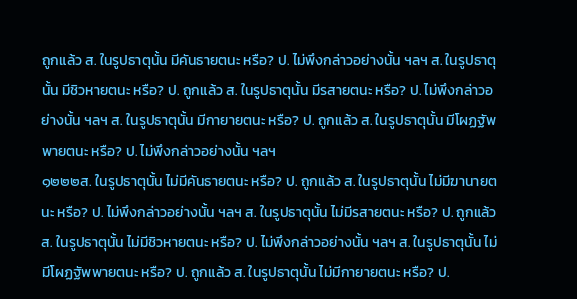ถูกแล้ว ส. ในรูปธาตุนั้น มีคันธายตนะ หรือ? ป. ไม่พึงกล่าวอย่างนั้น ฯลฯ ส. ในรูปธาตุนั้น มีชิวหายตนะ หรือ? ป. ถูกแล้ว ส. ในรูปธาตุนั้น มีรสายตนะ หรือ? ป. ไม่พึงกล่าวอย่างนั้น ฯลฯ ส. ในรูปธาตุนั้น มีกายายตนะ หรือ? ป. ถูกแล้ว ส. ในรูปธาตุนั้น มีโผฏฐัพพายตนะ หรือ? ป. ไม่พึงกล่าวอย่างนั้น ฯลฯ
๑๒๒๒ส. ในรูปธาตุนั้น ไม่มีคันธายตนะ หรือ? ป. ถูกแล้ว ส. ในรูปธาตุนั้น ไม่มีฆานายตนะ หรือ? ป. ไม่พึงกล่าวอย่างนั้น ฯลฯ ส. ในรูปธาตุนั้น ไม่มีรสายตนะ หรือ? ป. ถูกแล้ว ส. ในรูปธาตุนั้น ไม่มีชิวหายตนะ หรือ? ป. ไม่พึงกล่าวอย่างนั้น ฯลฯ ส. ในรูปธาตุนั้น ไม่มีโผฏฐัพพายตนะ หรือ? ป. ถูกแล้ว ส. ในรูปธาตุนั้น ไม่มีกายายตนะ หรือ? ป.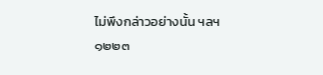ไม่พึงกล่าวอย่างนั้น ฯลฯ
๑๒๒๓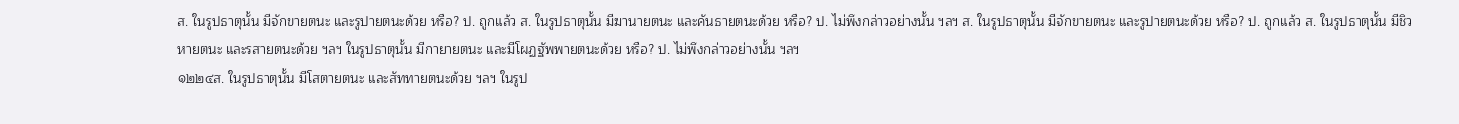ส. ในรูปธาตุนั้น มีจักขายตนะ และรูปายตนะด้วย หรือ? ป. ถูกแล้ว ส. ในรูปธาตุนั้น มีฆานายตนะ และคันธายตนะด้วย หรือ? ป. ไม่พึงกล่าวอย่างนั้น ฯลฯ ส. ในรูปธาตุนั้น มีจักขายตนะ และรูปายตนะด้วย หรือ? ป. ถูกแล้ว ส. ในรูปธาตุนั้น มีชิวหายตนะ และรสายตนะด้วย ฯลฯ ในรูปธาตุนั้น มีกายายตนะ และมีโผฏฐัพพายตนะด้วย หรือ? ป. ไม่พึงกล่าวอย่างนั้น ฯลฯ
๑๒๒๔ส. ในรูปธาตุนั้น มีโสตายตนะ และสัททายตนะด้วย ฯลฯ ในรูป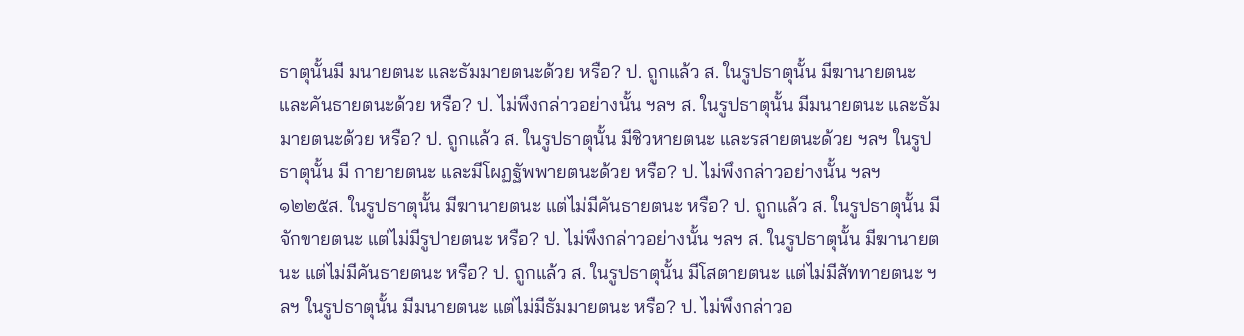ธาตุนั้นมี มนายตนะ และธัมมายตนะด้วย หรือ? ป. ถูกแล้ว ส. ในรูปธาตุนั้น มีฆานายตนะ และคันธายตนะด้วย หรือ? ป. ไม่พึงกล่าวอย่างนั้น ฯลฯ ส. ในรูปธาตุนั้น มีมนายตนะ และธัมมายตนะด้วย หรือ? ป. ถูกแล้ว ส. ในรูปธาตุนั้น มีชิวหายตนะ และรสายตนะด้วย ฯลฯ ในรูปธาตุนั้น มี กายายตนะ และมีโผฏฐัพพายตนะด้วย หรือ? ป. ไม่พึงกล่าวอย่างนั้น ฯลฯ
๑๒๒๕ส. ในรูปธาตุนั้น มีฆานายตนะ แต่ไม่มีคันธายตนะ หรือ? ป. ถูกแล้ว ส. ในรูปธาตุนั้น มีจักขายตนะ แต่ไม่มีรูปายตนะ หรือ? ป. ไม่พึงกล่าวอย่างนั้น ฯลฯ ส. ในรูปธาตุนั้น มีฆานายตนะ แต่ไม่มีคันธายตนะ หรือ? ป. ถูกแล้ว ส. ในรูปธาตุนั้น มีโสตายตนะ แต่ไม่มีสัททายตนะ ฯลฯ ในรูปธาตุนั้น มีมนายตนะ แต่ไม่มีธัมมายตนะ หรือ? ป. ไม่พึงกล่าวอ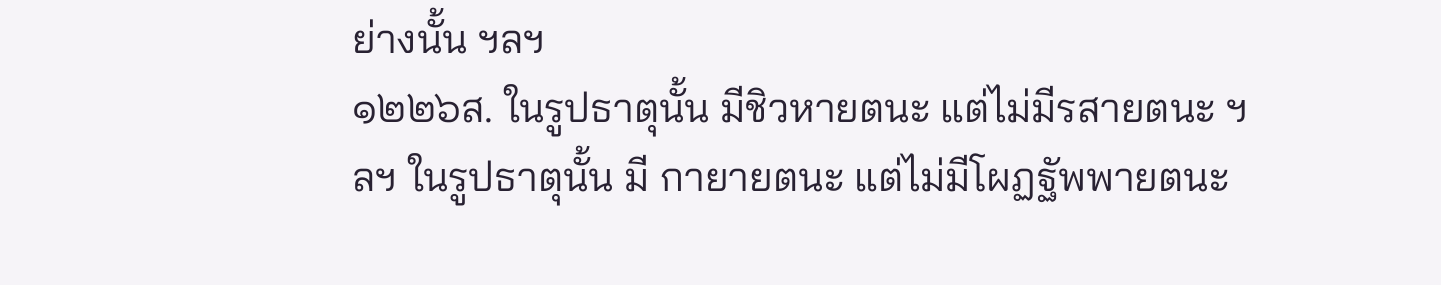ย่างนั้น ฯลฯ
๑๒๒๖ส. ในรูปธาตุนั้น มีชิวหายตนะ แต่ไม่มีรสายตนะ ฯลฯ ในรูปธาตุนั้น มี กายายตนะ แต่ไม่มีโผฏฐัพพายตนะ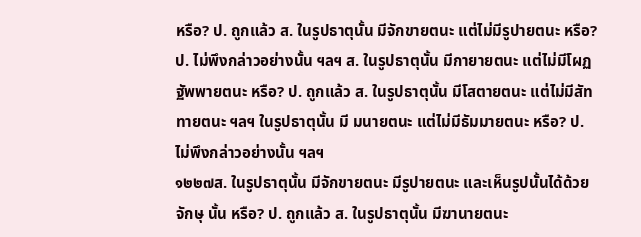หรือ? ป. ถูกแล้ว ส. ในรูปธาตุนั้น มีจักขายตนะ แต่ไม่มีรูปายตนะ หรือ? ป. ไม่พึงกล่าวอย่างนั้น ฯลฯ ส. ในรูปธาตุนั้น มีกายายตนะ แต่ไม่มีโผฏฐัพพายตนะ หรือ? ป. ถูกแล้ว ส. ในรูปธาตุนั้น มีโสตายตนะ แต่ไม่มีสัททายตนะ ฯลฯ ในรูปธาตุนั้น มี มนายตนะ แต่ไม่มีธัมมายตนะ หรือ? ป. ไม่พึงกล่าวอย่างนั้น ฯลฯ
๑๒๒๗ส. ในรูปธาตุนั้น มีจักขายตนะ มีรูปายตนะ และเห็นรูปนั้นได้ด้วยจักษุ นั้น หรือ? ป. ถูกแล้ว ส. ในรูปธาตุนั้น มีฆานายตนะ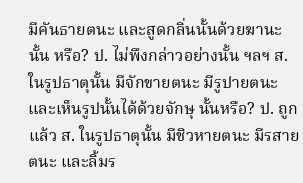มีคันธายตนะ และสูดกลิ่นนั้นด้วยฆานะ นั้น หรือ? ป. ไม่พึงกล่าวอย่างนั้น ฯลฯ ส. ในรูปธาตุนั้น มีจักขายตนะ มีรูปายตนะ และเห็นรูปนั้นได้ด้วยจักษุ นั้นหรือ? ป. ถูกแล้ว ส. ในรูปธาตุนั้น มีชิวหายตนะ มีรสายตนะ และลิ้มร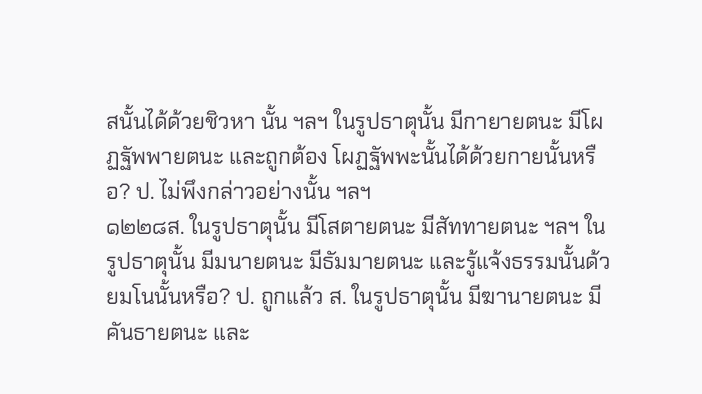สนั้นได้ด้วยชิวหา นั้น ฯลฯ ในรูปธาตุนั้น มีกายายตนะ มีโผฏฐัพพายตนะ และถูกต้อง โผฏฐัพพะนั้นได้ด้วยกายนั้นหรือ? ป. ไม่พึงกล่าวอย่างนั้น ฯลฯ
๑๒๒๘ส. ในรูปธาตุนั้น มีโสตายตนะ มีสัททายตนะ ฯลฯ ในรูปธาตุนั้น มีมนายตนะ มีธัมมายตนะ และรู้แจ้งธรรมนั้นด้วยมโนนั้นหรือ? ป. ถูกแล้ว ส. ในรูปธาตุนั้น มีฆานายตนะ มีคันธายตนะ และ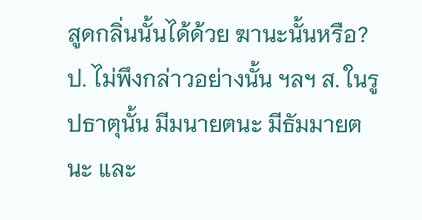สูดกลิ่นนั้นได้ด้วย ฆานะนั้นหรือ? ป. ไม่พึงกล่าวอย่างนั้น ฯลฯ ส. ในรูปธาตุนั้น มีมนายตนะ มีธัมมายตนะ และ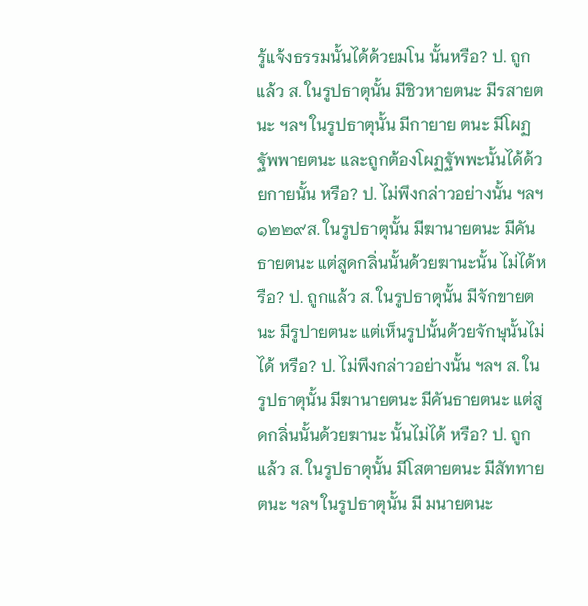รู้แจ้งธรรมนั้นได้ด้วยมโน นั้นหรือ? ป. ถูกแล้ว ส. ในรูปธาตุนั้น มีชิวหายตนะ มีรสายตนะ ฯลฯ ในรูปธาตุนั้น มีกายาย ตนะ มีโผฏฐัพพายตนะ และถูกต้องโผฏฐัพพะนั้นได้ด้วยกายนั้น หรือ? ป. ไม่พึงกล่าวอย่างนั้น ฯลฯ
๑๒๒๙ส. ในรูปธาตุนั้น มีฆานายตนะ มีคันธายตนะ แต่สูดกลิ่นนั้นด้วยฆานะนั้น ไม่ได้หรือ? ป. ถูกแล้ว ส. ในรูปธาตุนั้น มีจักขายตนะ มีรูปายตนะ แต่เห็นรูปนั้นด้วยจักษุนั้นไม่ ได้ หรือ? ป. ไม่พึงกล่าวอย่างนั้น ฯลฯ ส. ในรูปธาตุนั้น มีฆานายตนะ มีคันธายตนะ แต่สูดกลิ่นนั้นด้วยฆานะ นั้นไม่ได้ หรือ? ป. ถูกแล้ว ส. ในรูปธาตุนั้น มีโสตายตนะ มีสัททายตนะ ฯลฯ ในรูปธาตุนั้น มี มนายตนะ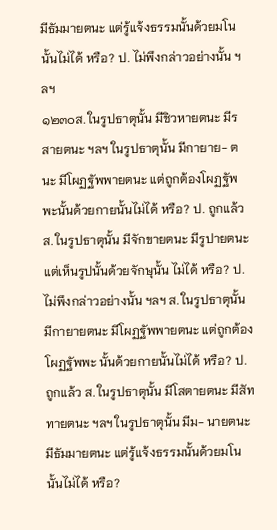มีธัมมายตนะ แต่รู้แจ้งธรรมนั้นด้วยมโนนั้นไม่ได้ หรือ? ป. ไม่พึงกล่าวอย่างนั้น ฯลฯ
๑๒๓๐ส. ในรูปธาตุนั้น มีชิวหายตนะ มีรสายตนะ ฯลฯ ในรูปธาตุนั้น มีกายาย- ตนะ มีโผฏฐัพพายตนะ แต่ถูกต้องโผฏฐัพพะนั้นด้วยกายนั้นไม่ได้ หรือ? ป. ถูกแล้ว ส. ในรูปธาตุนั้น มีจักขายตนะ มีรูปายตนะ แต่เห็นรูปนั้นด้วยจักษุนั้น ไม่ได้ หรือ? ป. ไม่พึงกล่าวอย่างนั้น ฯลฯ ส. ในรูปธาตุนั้น มีกายายตนะ มีโผฏฐัพพายตนะ แต่ถูกต้องโผฏฐัพพะ นั้นด้วยกายนั้นไม่ได้ หรือ? ป. ถูกแล้ว ส. ในรูปธาตุนั้น มีโสตายตนะ มีสัททายตนะ ฯลฯ ในรูปธาตุนั้น มีม- นายตนะ มีธัมมายตนะ แต่รู้แจ้งธรรมนั้นด้วยมโนนั้นไม่ได้ หรือ?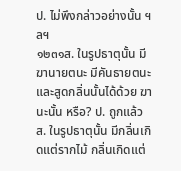ป. ไม่พึงกล่าวอย่างนั้น ฯลฯ
๑๒๓๑ส. ในรูปธาตุนั้น มีฆานายตนะ มีคันธายตนะ และสูดกลิ่นนั้นได้ด้วย ฆานะนั้น หรือ? ป. ถูกแล้ว ส. ในรูปธาตุนั้น มีกลิ่นเกิดแต่รากไม้ กลิ่นเกิดแต่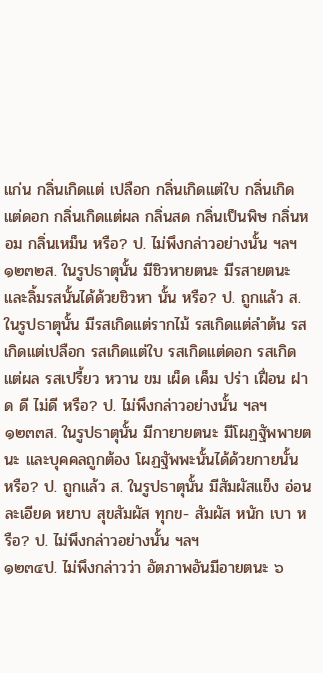แก่น กลิ่นเกิดแต่ เปลือก กลิ่นเกิดแต่ใบ กลิ่นเกิดแต่ดอก กลิ่นเกิดแต่ผล กลิ่นสด กลิ่นเป็นพิษ กลิ่นหอม กลิ่นเหม็น หรือ? ป. ไม่พึงกล่าวอย่างนั้น ฯลฯ
๑๒๓๒ส. ในรูปธาตุนั้น มีชิวหายตนะ มีรสายตนะ และลิ้มรสนั้นได้ด้วยชิวหา นั้น หรือ? ป. ถูกแล้ว ส. ในรูปธาตุนั้น มีรสเกิดแต่รากไม้ รสเกิดแต่ลำต้น รสเกิดแต่เปลือก รสเกิดแต่ใบ รสเกิดแต่ดอก รสเกิดแต่ผล รสเปรี้ยว หวาน ขม เผ็ด เค็ม ปร่า เฝื่อน ฝาด ดี ไม่ดี หรือ? ป. ไม่พึงกล่าวอย่างนั้น ฯลฯ
๑๒๓๓ส. ในรูปธาตุนั้น มีกายายตนะ มีโผฏฐัพพายตนะ และบุคคลถูกต้อง โผฏฐัพพะนั้นได้ด้วยกายนั้น หรือ? ป. ถูกแล้ว ส. ในรูปธาตุนั้น มีสัมผัสแข็ง อ่อน ละเอียด หยาบ สุขสัมผัส ทุกข- สัมผัส หนัก เบา หรือ? ป. ไม่พึงกล่าวอย่างนั้น ฯลฯ
๑๒๓๔ป. ไม่พึงกล่าวว่า อัตภาพอันมีอายตนะ ๖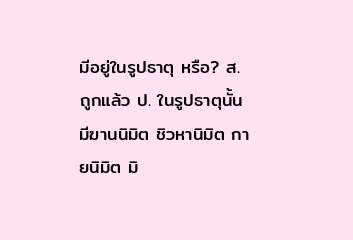มีอยู่ในรูปธาตุ หรือ? ส. ถูกแล้ว ป. ในรูปธาตุนั้น มีฆานนิมิต ชิวหานิมิต กายนิมิต มิ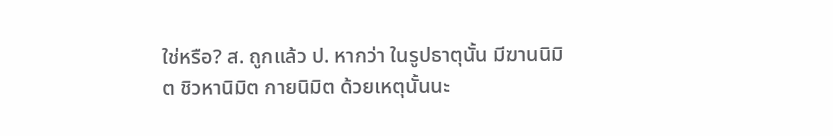ใช่หรือ? ส. ถูกแล้ว ป. หากว่า ในรูปธาตุนั้น มีฆานนิมิต ชิวหานิมิต กายนิมิต ด้วยเหตุนั้นนะ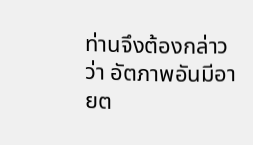ท่านจึงต้องกล่าวว่า อัตภาพอันมีอายต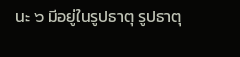นะ ๖ มีอยู่ในรูปธาตุ รูปธาตุ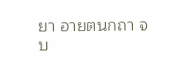ยา อายตนกถา จบ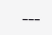---